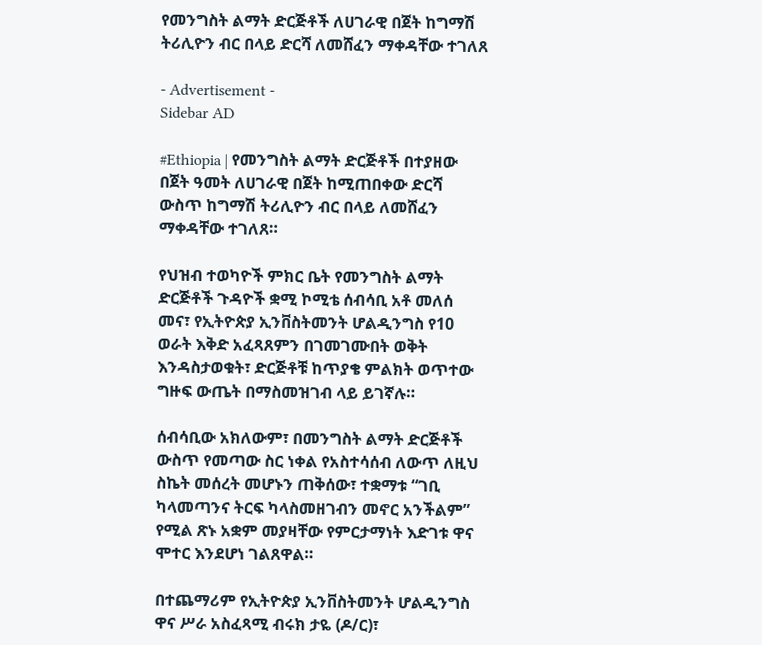የመንግስት ልማት ድርጅቶች ለሀገራዊ በጀት ከግማሽ ትሪሊዮን ብር በላይ ድርሻ ለመሸፈን ማቀዳቸው ተገለጸ

- Advertisement -
Sidebar AD

#Ethiopia | የመንግስት ልማት ድርጅቶች በተያዘው በጀት ዓመት ለሀገራዊ በጀት ከሚጠበቀው ድርሻ ውስጥ ከግማሽ ትሪሊዮን ብር በላይ ለመሸፈን ማቀዳቸው ተገለጸ።

የህዝብ ተወካዮች ምክር ቤት የመንግስት ልማት ድርጅቶች ጉዳዮች ቋሚ ኮሚቴ ሰብሳቢ አቶ መለሰ መና፣ የኢትዮጵያ ኢንቨስትመንት ሆልዲንግስ የ10 ወራት እቅድ አፈጻጸምን በገመገሙበት ወቅት እንዳስታወቁት፣ ድርጅቶቹ ከጥያቄ ምልክት ወጥተው ግዙፍ ውጤት በማስመዝገብ ላይ ይገኛሉ።

ሰብሳቢው አክለውም፣ በመንግስት ልማት ድርጅቶች ውስጥ የመጣው ስር ነቀል የአስተሳሰብ ለውጥ ለዚህ ስኬት መሰረት መሆኑን ጠቅሰው፣ ተቋማቱ “ገቢ ካላመጣንና ትርፍ ካላስመዘገብን መኖር አንችልም” የሚል ጽኑ አቋም መያዛቸው የምርታማነት እድገቱ ዋና ሞተር እንደሆነ ገልጸዋል።

በተጨማሪም የኢትዮጵያ ኢንቨስትመንት ሆልዲንግስ ዋና ሥራ አስፈጻሚ ብሩክ ታዬ (ዶ/ር)፣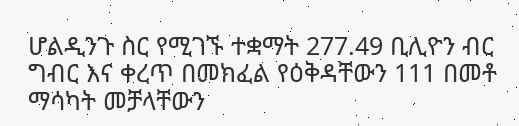ሆልዲንጉ ስር የሚገኙ ተቋማት 277.49 ቢሊዮን ብር ግብር እና ቀረጥ በመክፈል የዕቅዳቸውን 111 በመቶ ማሳካት መቻላቸውን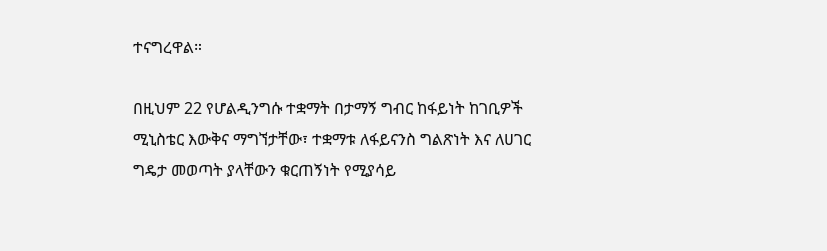ተናግረዋል።

በዚህም 22 የሆልዲንግሱ ተቋማት በታማኝ ግብር ከፋይነት ከገቢዎች ሚኒስቴር እውቅና ማግኘታቸው፣ ተቋማቱ ለፋይናንስ ግልጽነት እና ለሀገር ግዴታ መወጣት ያላቸውን ቁርጠኝነት የሚያሳይ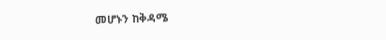መሆኑን ከቅዳሜ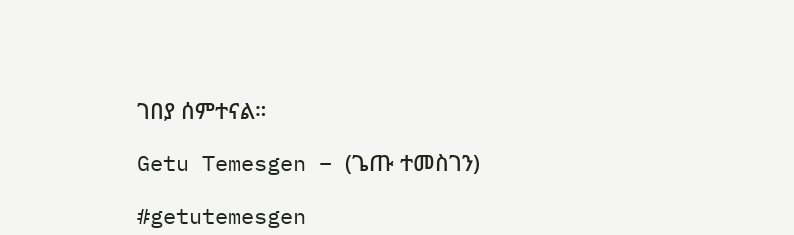ገበያ ሰምተናል።

Getu Temesgen – (ጌጡ ተመስገን)

#getutemesgen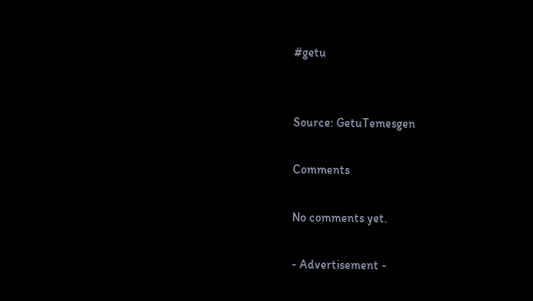#getu


Source: GetuTemesgen

Comments

No comments yet.

- Advertisement -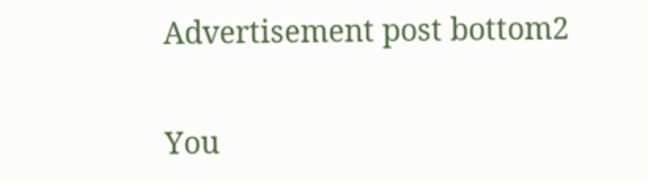Advertisement post bottom2

You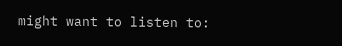might want to listen to: